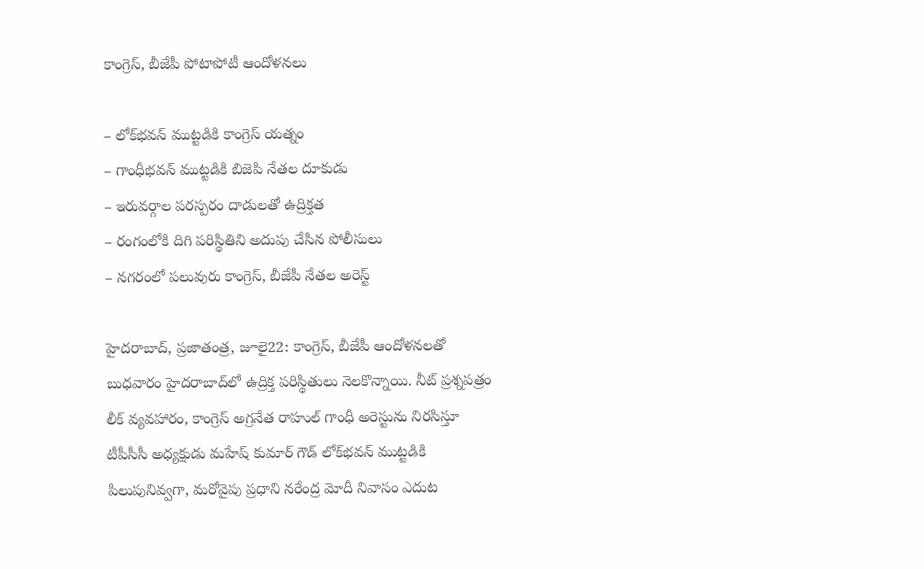కాంగ్రెస్‌, బీజేపీ పోటాపోటీ ఆందోళనలు

– లోక్‌భవన్‌ ‌ముట్టడికి కాంగ్రెస్‌ ‌యత్నం
– గాంధీభవన్‌ ‌ముట్టడికి బిజెపి నేతల దూకుడు
– ఇరువర్గాల పరస్పరం దాడులతో ఉద్రిక్తత
– రంగంలోకి దిగి పరిస్థితిని అదుపు చేసిన పోలీసులు
– నగరంలో పలువురు కాంగ్రెస్‌, బీజేపీ నేతల అరెస్ట్

హైదరాబాద్‌, ప్రజాతంత్ర, జూలై22: కాంగ్రెస్‌, బీజేపీ ఆందోళనలతో బుధవారం హైదరాబాద్‌లో ఉద్రిక్త పరిస్థితులు నెలకొన్నాయి. నీట్‌ ‌ప్రశ్నపత్రం లీక్‌ ‌వ్యవహారం, కాంగ్రెస్‌ అ‌గ్రనేత రాహుల్‌ ‌గాంధీ అరెస్టును నిరసిస్తూ టీపీసీసీ అధ్యక్షుడు మహేష్‌ ‌కుమార్‌ ‌గౌడ్‌ ‌లోక్‌భవన్‌ ‌ముట్టడికి పిలుపునివ్వగా, మరోవైపు ప్రధాని నరేంద్ర మోదీ నివాసం ఎదుట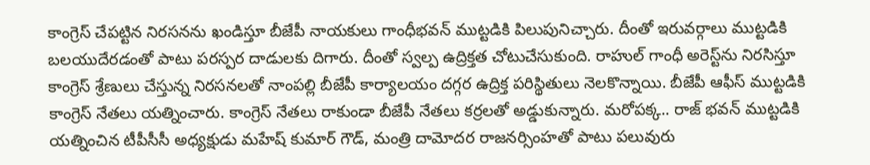కాంగ్రెస్‌ ‌చేపట్టిన నిరసనను ఖండిస్తూ బీజేపీ నాయకులు గాంధీభవన్‌ ‌ముట్టడికి పిలుపునిచ్చారు. దీంతో ఇరువర్గాలు ముట్టడికి బలయుదేరడంతో పాటు పరస్పర దాడులకు దిగారు. దీంతో స్వల్ప ఉద్రిక్తత చోటుచేసుకుంది. రాహుల్‌ ‌గాంధీ అరెస్ట్‌ను నిరసిస్తూ కాంగ్రెస్‌ ‌శ్రేణులు చేస్తున్న నిరసనలతో నాంపల్లి బీజేపీ కార్యాలయం దగ్గర ఉద్రిక్త పరిస్థితులు నెలకొన్నాయి. బీజేపీ ఆఫీస్‌ ‌ముట్టడికి కాంగ్రెస్‌ ‌నేతలు యత్నించారు. కాంగ్రెస్‌ ‌నేతలు రాకుండా బీజేపీ నేతలు కర్రలతో అడ్డుకున్నారు. మరోపక్క.. రాజ్‌ ‌భవన్‌ ‌ముట్టడికి యత్నించిన టీపీసీసీ అధ్యక్షుడు మహేష్‌ ‌కుమార్‌ ‌గౌడ్‌, మంత్రి దామోదర రాజనర్సింహతో పాటు పలువురు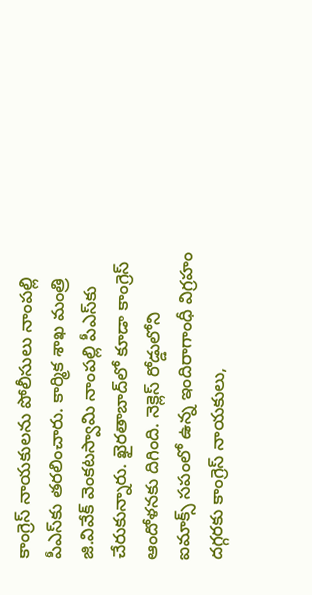కాంగ్రెస్‌ ‌నాయకులను పోలీసులు నాంపల్లి పీఎస్‌కు తరలించారు. కార్మిక శాఖ మంత్రి జి.వివేక్‌ ‌వెంకటస్వామి నాంపల్లి పీఎస్‌కు చేరుకున్నారు. ఖైరతాబాద్‌లో కూడా కాంగ్రెస్‌ ఆం‌దోళనకు దిగింది. నెక్లెస్‌ ‌రోడ్డులోని ఐమాక్స్ ‌సపంలో ఉన్న ఇందిరాగాంధీ విగ్రహం దగ్గరకు కాంగ్రెస్‌ ‌నాయకులు,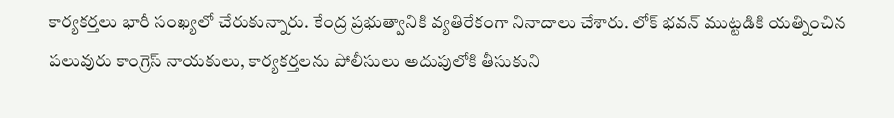కార్యకర్తలు భారీ సంఖ్యలో చేరుకున్నారు. కేంద్ర ప్రభుత్వానికి వ్యతిరేకంగా నినాదాలు చేశారు. లోక్‌ ‌భవన్‌ ‌ముట్టడికి యత్నించిన పలువురు కాంగ్రెస్‌ ‌నాయకులు, కార్యకర్తలను పోలీసులు అదుపులోకి తీసుకుని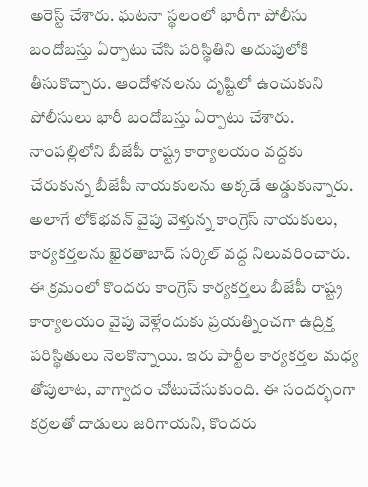అరెస్ట్ ‌చేశారు. ఘటనా స్థలంలో భారీగా పోలీసు బందోబస్తు ఏర్పాటు చేసి పరిస్థితిని అదుపులోకి తీసుకొచ్చారు. ఆందోళనలను దృష్టిలో ఉంచుకుని పోలీసులు భారీ బందోబస్తు ఏర్పాటు చేశారు. నాంపల్లిలోని బీజేపీ రాష్ట్ర కార్యాలయం వద్దకు చేరుకున్న బీజేపీ నాయకులను అక్కడే అడ్డుకున్నారు. అలాగే లోక్‌భవన్‌ ‌వైపు వెళ్తున్న కాంగ్రెస్‌ ‌నాయకులు, కార్యకర్తలను ఖైరతాబాద్‌ ‌సర్కిల్‌ ‌వద్ద నిలువరించారు. ఈ క్రమంలో కొందరు కాంగ్రెస్‌ ‌కార్యకర్తలు బీజేపీ రాష్ట్ర కార్యాలయం వైపు వెళ్లేందుకు ప్రయత్నించగా ఉద్రిక్త పరిస్థితులు నెలకొన్నాయి. ఇరు పార్టీల కార్యకర్తల మధ్య తోపులాట, వాగ్వాదం చోటుచేసుకుంది. ఈ సందర్భంగా కర్రలతో దాడులు జరిగాయని, కొందరు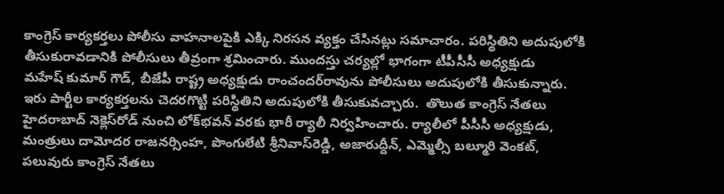కాంగ్రెస్‌ ‌కార్యకర్తలు పోలీసు వాహనాలపైకి ఎక్కి నిరసన వ్యక్తం చేసినట్లు సమాచారం. పరిస్థితిని అదుపులోకి తీసుకురావడానికి పోలీసులు తీవ్రంగా శ్రమించారు. ముందస్తు చర్యల్లో భాగంగా టీపీసీసీ అధ్యక్షుడు మహేష్‌ ‌కుమార్‌ ‌గౌడ్‌, బీజేపీ రాష్ట్ర అధ్యక్షుడు రాంచందర్‌రావును పోలీసులు అదుపులోకి తీసుకున్నారు. ఇరు పార్టీల కార్యకర్తలను చెదరగొట్టి పరిస్థితిని అదుపులోకి తీసుకువచ్చారు.  తొలుత కాంగ్రెస్‌ ‌నేతలు హైదరాబాద్‌ ‌నెక్లెస్‌రోడ్‌ ‌నుంచి లోక్‌భవన్‌ ‌వరకు భారీ ర్యాలీ నిర్వహించారు. ర్యాలీలో పీసీసీ అధ్యక్షుడు, మంత్రులు దామోదర రాజనర్సింహ, పొంగులేటి శ్రీనివాస్‌రెడ్డి, అజారుద్దీన్‌, ఎమ్మెల్సీ బల్మూరి వెంకట్‌, పలువురు కాంగ్రెస్‌ ‌నేతలు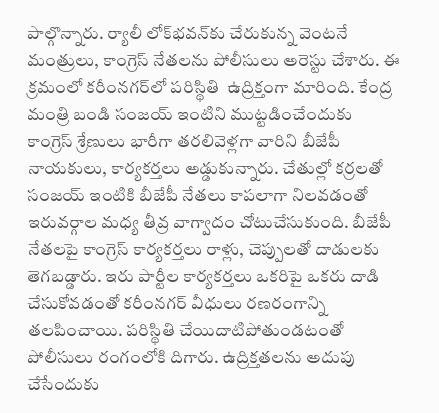పాల్గొన్నారు. ర్యాలీ లోక్‌భవన్‌కు చేరుకున్న వెంటనే మంత్రులు, కాంగ్రెస్‌ ‌నేతలను పోలీసులు అరెస్టు చేశారు. ఈ క్రమంలో కరీంనగర్‌లో పరిస్థితి  ఉద్రిక్తంగా మారింది. కేంద్ర మంత్రి బండి సంజయ్‌ ఇం‌టిని ముట్టడించేందుకు కాంగ్రెస్‌ ‌శ్రేణులు భారీగా తరలివెళ్లగా వారిని బీజేపీ నాయకులు, కార్యకర్తలు అడ్డుకున్నారు. చేతుల్లో కర్రలతో సంజయ్‌ ఇం‌టికి బీజేపీ నేతలు కాపలాగా నిలవడంతో ఇరువర్గాల మధ్య తీవ్ర వాగ్వాదం చోటుచేసుకుంది. బీజేపీ నేతలపై కాంగ్రెస్‌ ‌కార్యకర్తలు రాళ్లు, చెప్పులతో దాడులకు తెగబడ్డారు. ఇరు పార్టీల కార్యకర్తలు ఒకరిపై ఒకరు దాడి చేసుకోవడంతో కరీంనగర్‌ ‌వీధులు రణరంగాన్ని తలపించాయి. పరిస్థితి చేయిదాటిపోతుండటంతో పోలీసులు రంగంలోకి దిగారు. ఉద్రిక్తతలను అదుపు చేసేందుకు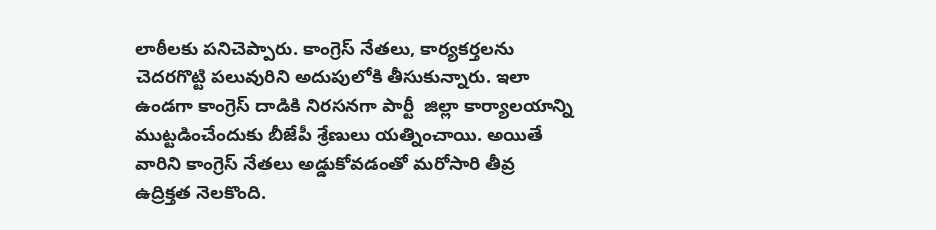లాఠీలకు పనిచెప్పారు. కాంగ్రెస్‌ ‌నేతలు, కార్యకర్తలను చెదరగొట్టి పలువురిని అదుపులోకి తీసుకున్నారు. ఇలా ఉండగా కాంగ్రెస్‌ ‌దాడికి నిరసనగా పార్టీ  జిల్లా కార్యాలయాన్ని ముట్టడించేందుకు బీజేపీ శ్రేణులు యత్నించాయి. అయితే వారిని కాంగ్రెస్‌ ‌నేతలు అడ్డుకోవడంతో మరోసారి తీవ్ర ఉద్రిక్తత నెలకొంది.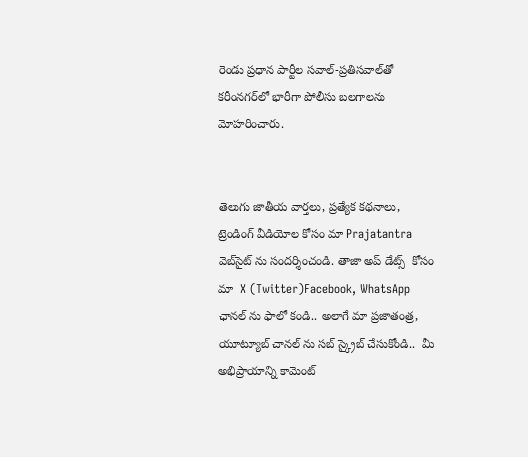రెండు ప్రధాన పార్టీల సవాల్‌-ప్రతిసవాల్‌తో కరీంనగర్‌లో భారీగా పోలీసు బలగాలను మోహరించారు.


తెలుగు జాతీయ వార్తలు, ప్రత్యేక కథనాలు, ట్రెండింగ్ వీడియోల కోసం మా Prajatantra వెబ్‌సైట్ ను సందర్శించండి. తాజా అప్‌ డేట్స్  కోసం  మా  X (Twitter)Facebook, WhatsApp ఛానల్ ను ఫాలో కండి.. అలాగే మా ప్రజాతంత్ర, యూట్యూబ్ చానల్ ను సబ్ స్క్రైబ్ చేసుకోండి..  మీ అభిప్రాయాన్ని కామెంట్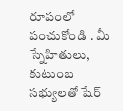రూపంలో పంచుకోండి . మీ స్నేహితులు, కుటుంబ సభ్యులతో షేర్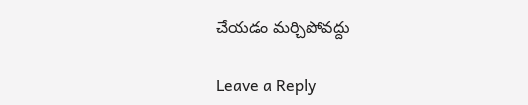చేయడం మర్చిపోవద్దు

Leave a Reply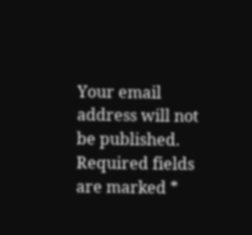Your email address will not be published. Required fields are marked *